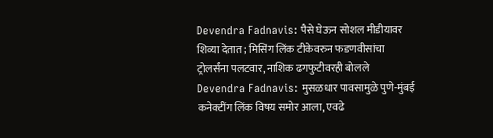Devendra Fadnavis: पैसे घेऊन सोशल मीडीयावर शिव्या देतात; मिसिंग लिंक टीकेवरुन फडणवीसांचा ट्रोलर्संना पलटवार, नाशिक ढगफुटीवरही बोलले
Devendra Fadnavis: मुसळधार पावसामुळे पुणे-मुंबई कनेक्टींग लिंक विषय समोर आला, एवढे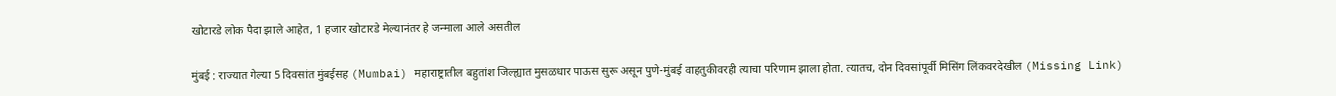खोटारडे लोक पैदा झाले आहेत, 1 हजार खोटारडे मेल्यानंतर हे जन्माला आले असतील

मुंबई : राज्यात गेल्या 5 दिवसांत मुंबईसह (Mumbai) महाराष्ट्रातील बहुतांश जिल्ह्यात मुसळधार पाऊस सुरू असून पुणे-मुंबई वाहतुकीवरही त्याचा परिणाम झाला होता. त्यातच, दोन दिवसांपूर्वी मिसिंग लिंकवरदेखील (Missing Link)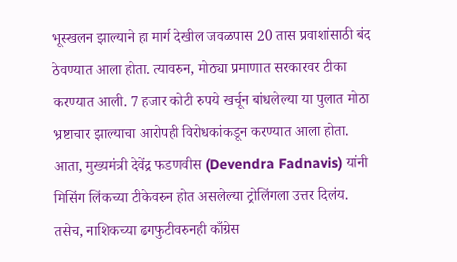भूस्खलन झाल्याने हा मार्ग देखील जवळपास 20 तास प्रवाशांसाठी बंद ठेवण्यात आला होता. त्यावरुन, मोठ्या प्रमाणात सरकारवर टीका करण्यात आली. 7 हजार कोटी रुपये खर्चून बांधलेल्या या पुलात मोठा भ्रष्टाचार झाल्याचा आरोपही विरोधकांकडून करण्यात आला होता. आता, मुख्यमंत्री देवेंद्र फडणवीस (Devendra Fadnavis) यांनी मिसिंग लिंकच्या टीकेवरुन होत असलेल्या ट्रोलिंगला उत्तर दिलंय. तसेच, नाशिकच्या ढगफुटीवरुनही काँग्रेस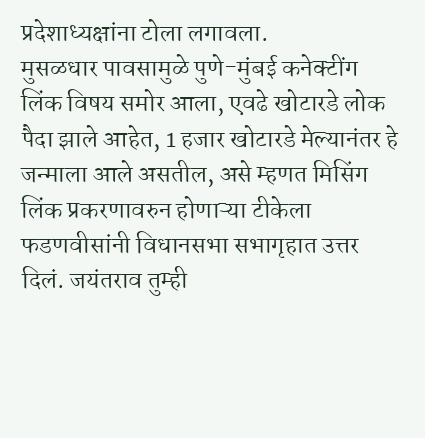प्रदेशाध्यक्षांना टोला लगावला.
मुसळधार पावसामुळे पुणे-मुंबई कनेक्टींग लिंक विषय समोर आला, एवढे खोटारडे लोक पैदा झाले आहेत, 1 हजार खोटारडे मेल्यानंतर हे जन्माला आले असतील, असे म्हणत मिसिंग लिंक प्रकरणावरुन होणाऱ्या टीकेला फडणवीसांनी विधानसभा सभागृहात उत्तर दिलं. जयंतराव तुम्ही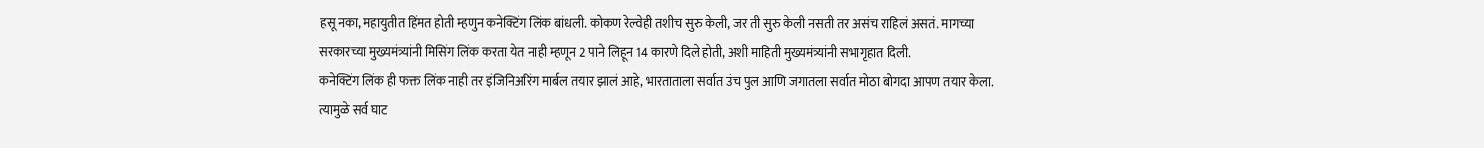हसू नका, महायुतीत हिंमत होती म्हणुन कनेक्टिंग लिंक बांधली. कोकण रेल्वेही तशीच सुरु केली, जर ती सुरु केली नसती तर असंच राहिलं असतं. मागच्या सरकारच्या मुख्यमंत्र्यांनी मिसिंग लिंक करता येत नाही म्हणून 2 पाने लिहून 14 कारणे दिले होती, अशी माहिती मुख्यमंत्र्यांनी सभागृहात दिली.
कनेक्टिंग लिंक ही फक्त लिंक नाही तर इंजिनिअरिंग मार्बल तयार झालं आहे, भारताताला सर्वात उंच पुल आणि जगातला सर्वात मोठा बोगदा आपण तयार केला. त्यामुळे सर्व घाट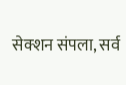सेक्शन संपला, सर्व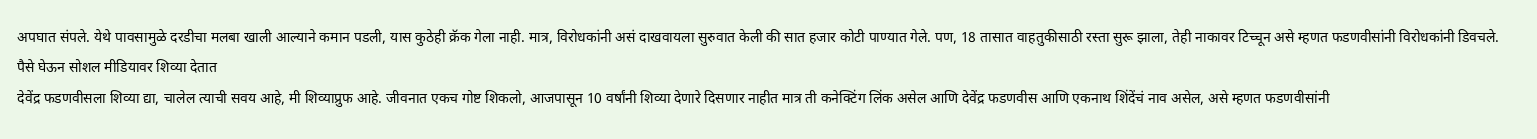अपघात संपले. येथे पावसामुळे दरडीचा मलबा खाली आल्याने कमान पडली, यास कुठेही क्रॅक गेला नाही. मात्र, विरोधकांनी असं दाखवायला सुरुवात केली की सात हजार कोटी पाण्यात गेले. पण, 18 तासात वाहतुकीसाठी रस्ता सुरू झाला, तेही नाकावर टिच्चून असे म्हणत फडणवीसांनी विरोधकांनी डिवचले.
पैसे घेऊन सोशल मीडियावर शिव्या देतात
देवेंद्र फडणवीसला शिव्या द्या, चालेल त्याची सवय आहे, मी शिव्याप्रुफ आहे. जीवनात एकच गोष्ट शिकलो, आजपासून 10 वर्षांनी शिव्या देणारे दिसणार नाहीत मात्र ती कनेक्टिंग लिंक असेल आणि देवेंद्र फडणवीस आणि एकनाथ शिंदेंचं नाव असेल, असे म्हणत फडणवीसांनी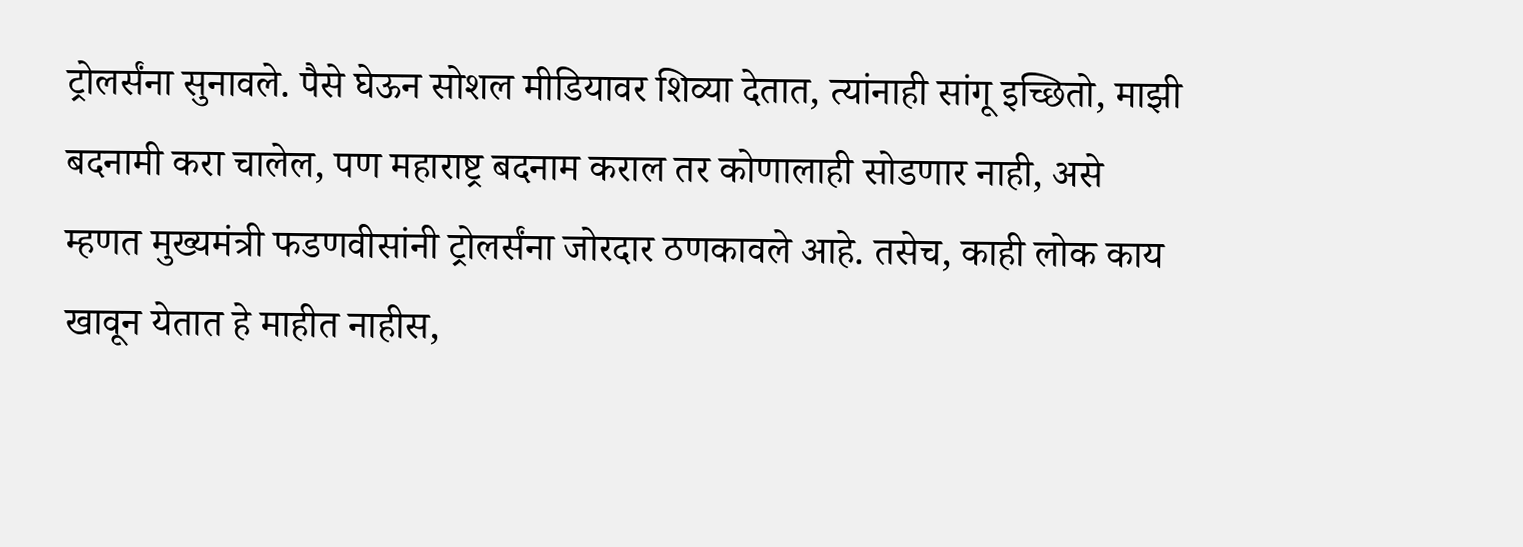ट्रोलर्संना सुनावले. पैसे घेऊन सोशल मीडियावर शिव्या देतात, त्यांनाही सांगू इच्छितो, माझी बदनामी करा चालेल, पण महाराष्ट्र बदनाम कराल तर कोणालाही सोडणार नाही, असे म्हणत मुख्यमंत्री फडणवीसांनी ट्रोलर्संना जोरदार ठणकावले आहे. तसेच, काही लोक काय खावून येतात हे माहीत नाहीस,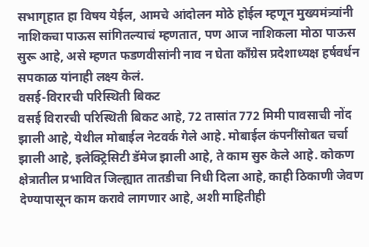सभागृहात हा विषय येईल, आमचे आंदोलन मोठे होईल म्हणून मुख्यमंत्र्यांनी नाशिकचा पाऊस सांगितल्याचं म्हणतात, पण आज नाशिकला मोठा पाऊस सुरू आहे, असे म्हणत फडणवीसांनी नाव न घेता काँग्रेस प्रदेशाध्यक्ष हर्षवर्धन सपकाळ यांनाही लक्ष्य केलं.
वसई-विरारची परिस्थिती बिकट
वसई विरारची परिस्थिती बिकट आहे, 72 तासांत 772 मिमी पावसाची नोंद झाली आहे, येथील मोबाईल नेटवर्क गेले आहे. मोबाईल कंपनींसोबत चर्चा झाली आहे, इलेक्ट्रिसिटी डॅमेज झाली आहे, ते काम सुरु केले आहे. कोकण क्षेत्रातील प्रभावित जिल्ह्यात तातडीचा निधी दिला आहे, काही ठिकाणी जेवण देण्यापासून काम करावे लागणार आहे, अशी माहितीही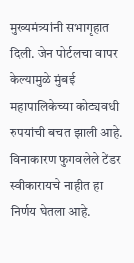मुख्यमंत्र्यांनी सभागृहात दिली. जेन पोर्टलचा वापर केल्यामुळे मुंबई महापालिकेच्या कोट्यवधी रुपयांची बचत झाली आहे. विनाकारण फुगवलेले टेंडर स्वीकारायचे नाहीत हा निर्णय घेतला आहे.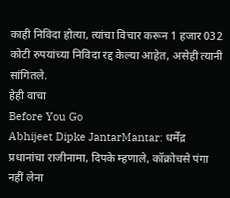काही निविदा होत्या, त्यांचा विचार करून 1 हजार 032 कोटी रुपयांच्या निविदा रद्द केल्या आहेत, असेही त्यानी सांगितले.
हेही वाचा
Before You Go
Abhijeet Dipke JantarMantar: धर्मेंद्र प्रधानांचा राजीनामा, दिपके म्हणाले, कॉक्रोचसे पंगा नहीं लेना